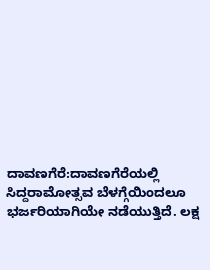ದಾವಣಗೆರೆ:ದಾವಣಗೆರೆಯಲ್ಲಿ ಸಿದ್ದರಾಮೋತ್ಸವ ಬೆಳಗ್ಗೆಯಿಂದಲೂ ಭರ್ಜರಿಯಾಗಿಯೇ ನಡೆಯುತ್ತಿದೆ. ಲಕ್ಷ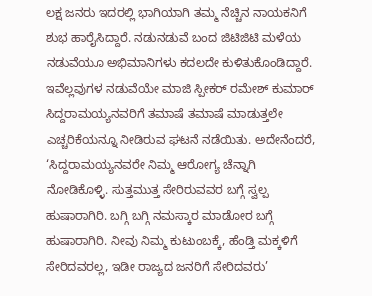ಲಕ್ಷ ಜನರು ಇದರಲ್ಲಿ ಭಾಗಿಯಾಗಿ ತಮ್ಮ ನೆಚ್ಚಿನ ನಾಯಕನಿಗೆ ಶುಭ ಹಾರೈಸಿದ್ದಾರೆ. ನಡುನಡುವೆ ಬಂದ ಜಿಟಿಜಿಟಿ ಮಳೆಯ ನಡುವೆಯೂ ಅಭಿಮಾನಿಗಳು ಕದಲದೇ ಕುಳಿತುಕೊಂಡಿದ್ದಾರೆ.
ಇವೆಲ್ಲವುಗಳ ನಡುವೆಯೇ ಮಾಜಿ ಸ್ಪೀಕರ್ ರಮೇಶ್ ಕುಮಾರ್ ಸಿದ್ದರಾಮಯ್ಯನವರಿಗೆ ತಮಾಷೆ ತಮಾಷೆ ಮಾಡುತ್ತಲೇ ಎಚ್ಚರಿಕೆಯನ್ನೂ ನೀಡಿರುವ ಘಟನೆ ನಡೆಯಿತು. ಅದೇನೆಂದರೆ, ‘ಸಿದ್ದರಾಮಯ್ಯನವರೇ ನಿಮ್ಮ ಆರೋಗ್ಯ ಚೆನ್ನಾಗಿ ನೋಡಿಕೊಳ್ಳಿ. ಸುತ್ತಮುತ್ತ ಸೇರಿರುವವರ ಬಗ್ಗೆ ಸ್ವಲ್ಪ ಹುಷಾರಾಗಿರಿ. ಬಗ್ಗಿ ಬಗ್ಗಿ ನಮಸ್ಕಾರ ಮಾಡೋರ ಬಗ್ಗೆ ಹುಷಾರಾಗಿರಿ. ನೀವು ನಿಮ್ಮ ಕುಟುಂಬಕ್ಕೆ, ಹೆಂಡ್ತಿ ಮಕ್ಕಳಿಗೆ ಸೇರಿದವರಲ್ಲ, ಇಡೀ ರಾಜ್ಯದ ಜನರಿಗೆ ಸೇರಿದವರು’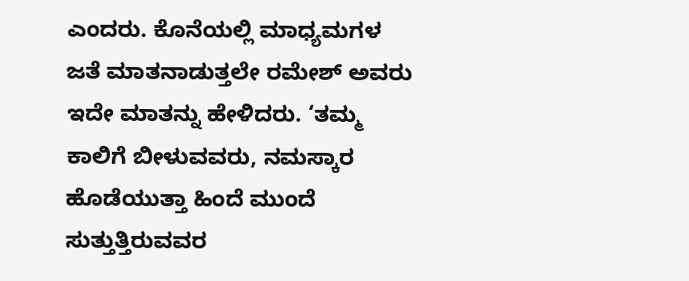ಎಂದರು. ಕೊನೆಯಲ್ಲಿ ಮಾಧ್ಯಮಗಳ ಜತೆ ಮಾತನಾಡುತ್ತಲೇ ರಮೇಶ್ ಅವರು ಇದೇ ಮಾತನ್ನು ಹೇಳಿದರು. ‘ತಮ್ಮ ಕಾಲಿಗೆ ಬೀಳುವವರು, ನಮಸ್ಕಾರ ಹೊಡೆಯುತ್ತಾ ಹಿಂದೆ ಮುಂದೆ ಸುತ್ತುತ್ತಿರುವವರ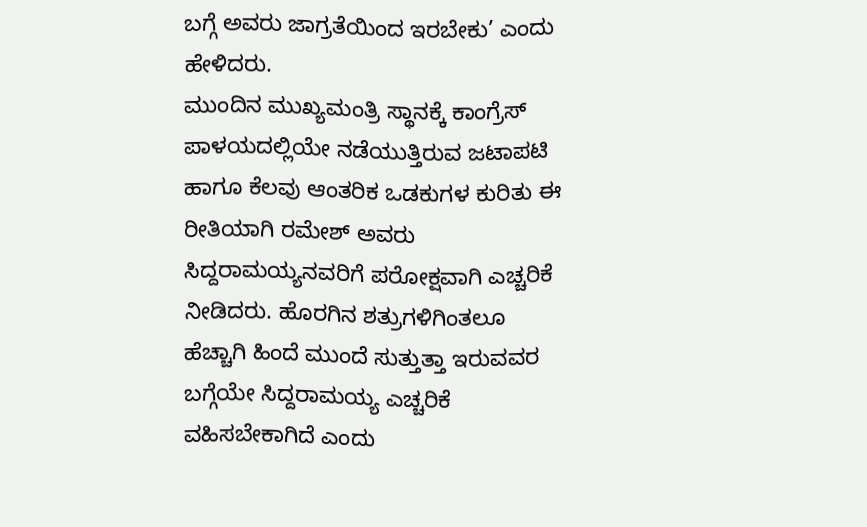ಬಗ್ಗೆ ಅವರು ಜಾಗ್ರತೆಯಿಂದ ಇರಬೇಕು’ ಎಂದು ಹೇಳಿದರು.
ಮುಂದಿನ ಮುಖ್ಯಮಂತ್ರಿ ಸ್ಥಾನಕ್ಕೆ ಕಾಂಗ್ರೆಸ್ ಪಾಳಯದಲ್ಲಿಯೇ ನಡೆಯುತ್ತಿರುವ ಜಟಾಪಟಿ ಹಾಗೂ ಕೆಲವು ಆಂತರಿಕ ಒಡಕುಗಳ ಕುರಿತು ಈ ರೀತಿಯಾಗಿ ರಮೇಶ್ ಅವರು ಸಿದ್ದರಾಮಯ್ಯನವರಿಗೆ ಪರೋಕ್ಷವಾಗಿ ಎಚ್ಚರಿಕೆ ನೀಡಿದರು. ಹೊರಗಿನ ಶತ್ರುಗಳಿಗಿಂತಲೂ ಹೆಚ್ಚಾಗಿ ಹಿಂದೆ ಮುಂದೆ ಸುತ್ತುತ್ತಾ ಇರುವವರ ಬಗ್ಗೆಯೇ ಸಿದ್ದರಾಮಯ್ಯ ಎಚ್ಚರಿಕೆ ವಹಿಸಬೇಕಾಗಿದೆ ಎಂದು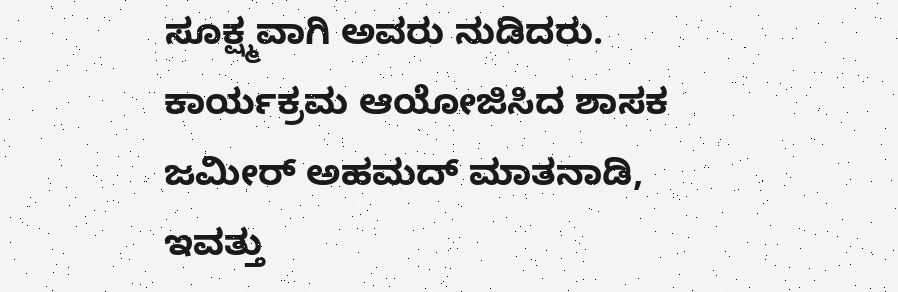ಸೂಕ್ಷ್ಮವಾಗಿ ಅವರು ನುಡಿದರು.
ಕಾರ್ಯಕ್ರಮ ಆಯೋಜಿಸಿದ ಶಾಸಕ ಜಮೀರ್ ಅಹಮದ್ ಮಾತನಾಡಿ, ಇವತ್ತು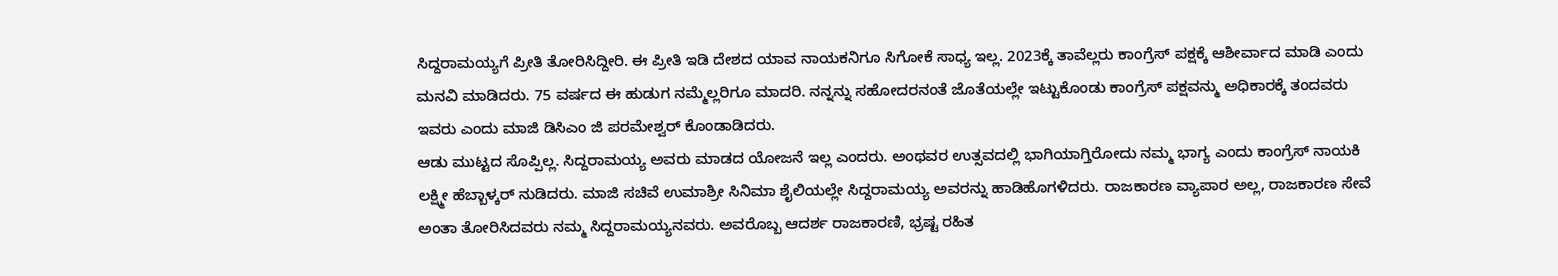ಸಿದ್ದರಾಮಯ್ಯಗೆ ಪ್ರೀತಿ ತೋರಿಸಿದ್ದೀರಿ. ಈ ಪ್ರೀತಿ ಇಡಿ ದೇಶದ ಯಾವ ನಾಯಕನಿಗೂ ಸಿಗೋಕೆ ಸಾಧ್ಯ ಇಲ್ಲ. 2023ಕ್ಕೆ ತಾವೆಲ್ಲರು ಕಾಂಗ್ರೆಸ್ ಪಕ್ಷಕ್ಕೆ ಆಶೀರ್ವಾದ ಮಾಡಿ ಎಂದು ಮನವಿ ಮಾಡಿದರು. 75 ವರ್ಷದ ಈ ಹುಡುಗ ನಮ್ಮೆಲ್ಲರಿಗೂ ಮಾದರಿ. ನನ್ನನ್ನು ಸಹೋದರನಂತೆ ಜೊತೆಯಲ್ಲೇ ಇಟ್ಟುಕೊಂಡು ಕಾಂಗ್ರೆಸ್ ಪಕ್ಷವನ್ಮು ಅಧಿಕಾರಕ್ಕೆ ತಂದವರು ಇವರು ಎಂದು ಮಾಜಿ ಡಿಸಿಎಂ ಜಿ ಪರಮೇಶ್ವರ್ ಕೊಂಡಾಡಿದರು.
ಆಡು ಮುಟ್ಟದ ಸೊಪ್ಪಿಲ್ಲ. ಸಿದ್ದರಾಮಯ್ಯ ಅವರು ಮಾಡದ ಯೋಜನೆ ಇಲ್ಲ ಎಂದರು. ಅಂಥವರ ಉತ್ಸವದಲ್ಲಿ ಭಾಗಿಯಾಗ್ತಿರೋದು ನಮ್ಮ ಭಾಗ್ಯ ಎಂದು ಕಾಂಗ್ರೆಸ್ ನಾಯಕಿ ಲಕ್ಷ್ಮೀ ಹೆಬ್ಬಾಳ್ಕರ್ ನುಡಿದರು. ಮಾಜಿ ಸಚಿವೆ ಉಮಾಶ್ರೀ ಸಿನಿಮಾ ಶೈಲಿಯಲ್ಲೇ ಸಿದ್ದರಾಮಯ್ಯ ಅವರನ್ನು ಹಾಡಿಹೊಗಳಿದರು. ರಾಜಕಾರಣ ವ್ಯಾಪಾರ ಅಲ್ಲ, ರಾಜಕಾರಣ ಸೇವೆ ಅಂತಾ ತೋರಿಸಿದವರು ನಮ್ಮ ಸಿದ್ದರಾಮಯ್ಯನವರು. ಅವರೊಬ್ಬ ಆದರ್ಶ ರಾಜಕಾರಣಿ, ಭ್ರಷ್ಟ ರಹಿತ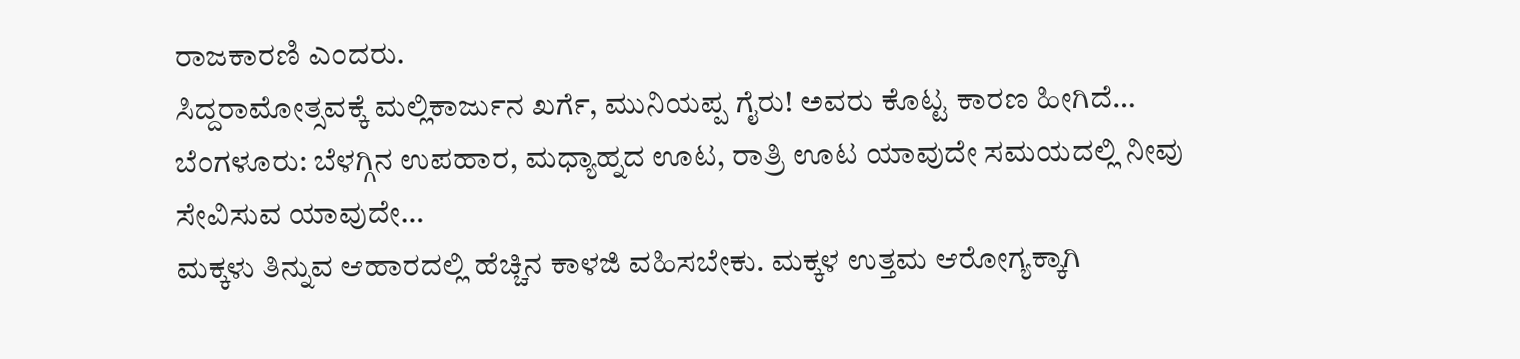ರಾಜಕಾರಣಿ ಎಂದರು.
ಸಿದ್ದರಾಮೋತ್ಸವಕ್ಕೆ ಮಲ್ಲಿಕಾರ್ಜುನ ಖರ್ಗೆ, ಮುನಿಯಪ್ಪ ಗೈರು! ಅವರು ಕೊಟ್ಟ ಕಾರಣ ಹೀಗಿದೆ…
ಬೆಂಗಳೂರು: ಬೆಳಗ್ಗಿನ ಉಪಹಾರ, ಮಧ್ಯಾಹ್ನದ ಊಟ, ರಾತ್ರಿ ಊಟ ಯಾವುದೇ ಸಮಯದಲ್ಲಿ ನೀವು ಸೇವಿಸುವ ಯಾವುದೇ…
ಮಕ್ಕಳು ತಿನ್ನುವ ಆಹಾರದಲ್ಲಿ ಹೆಚ್ಚಿನ ಕಾಳಜಿ ವಹಿಸಬೇಕು. ಮಕ್ಕಳ ಉತ್ತಮ ಆರೋಗ್ಯಕ್ಕಾಗಿ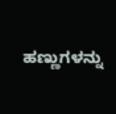ಹಣ್ಣುಗಳನ್ನು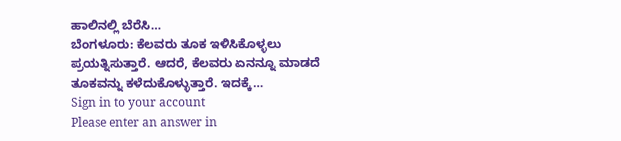ಹಾಲಿನಲ್ಲಿ ಬೆರೆಸಿ…
ಬೆಂಗಳೂರು: ಕೆಲವರು ತೂಕ ಇಳಿಸಿಕೊಳ್ಳಲು ಪ್ರಯತ್ನಿಸುತ್ತಾರೆ. ಆದರೆ, ಕೆಲವರು ಏನನ್ನೂ ಮಾಡದೆ ತೂಕವನ್ನು ಕಳೆದುಕೊಳ್ಳುತ್ತಾರೆ. ಇದಕ್ಕೆ…
Sign in to your account
Please enter an answer in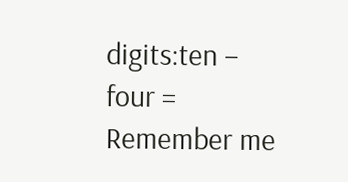digits:ten − four =
Remember me